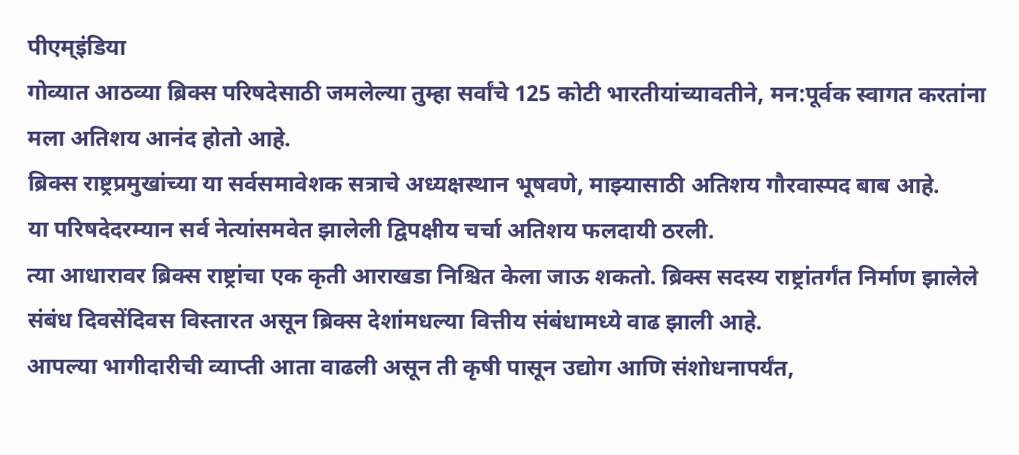पीएम्इंडिया
गोव्यात आठव्या ब्रिक्स परिषदेसाठी जमलेल्या तुम्हा सर्वांचे 125 कोटी भारतीयांच्यावतीने, मन:पूर्वक स्वागत करतांना मला अतिशय आनंद होतो आहे.
ब्रिक्स राष्ट्रप्रमुखांच्या या सर्वसमावेशक सत्राचे अध्यक्षस्थान भूषवणे, माझ्यासाठी अतिशय गौरवास्पद बाब आहे.
या परिषदेदरम्यान सर्व नेत्यांसमवेत झालेली द्विपक्षीय चर्चा अतिशय फलदायी ठरली.
त्या आधारावर ब्रिक्स राष्ट्रांचा एक कृती आराखडा निश्चित केला जाऊ शकतो. ब्रिक्स सदस्य राष्ट्रांतर्गंत निर्माण झालेले संबंध दिवसेंदिवस विस्तारत असून ब्रिक्स देशांमधल्या वित्तीय संबंधामध्ये वाढ झाली आहे.
आपल्या भागीदारीची व्याप्ती आता वाढली असून ती कृषी पासून उद्योग आणि संशोधनापर्यंत,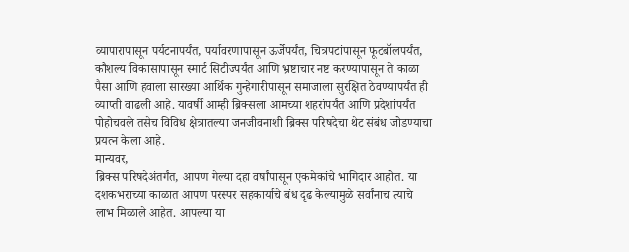व्यापारापासून पर्यटनापर्यंत, पर्यावरणापासून ऊर्जेपर्यंत, चित्रपटांपासून फूटबॉलपर्यंत, कौशल्य विकासापासून स्मार्ट सिटीज्पर्यंत आणि भ्रष्टाचार नष्ट करण्यापासून ते काळा पैसा आणि हवाला सारख्या आर्थिक गुन्हेगारीपासून समाजाला सुरक्षित ठेवण्यापर्यंत ही व्याप्ती वाढली आहे. यावर्षी आम्ही ब्रिक्सला आमच्या शहरांपर्यंत आणि प्रदेशांपर्यंत पोहोचवले तसेच विविध क्षेत्रातल्या जनजीवनाशी ब्रिक्स परिषदेचा थेट संबंध जोडण्याचा प्रयत्न केला आहे.
मान्यवर,
ब्रिक्स परिषदेअंतर्गंत, आपण गेल्या दहा वर्षांपासून एकमेकांचे भागिदार आहोत. या दशकभराच्या काळात आपण परस्पर सहकार्याचे बंध दृढ केल्यामुळे सर्वांनाच त्याचे लाभ मिळाले आहेत. आपल्या या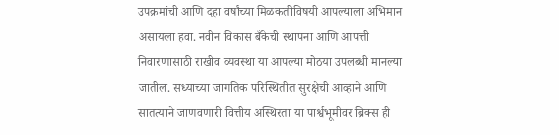उपक्रमांची आणि दहा वर्षांच्या मिळकतीविषयी आपल्याला अभिमान असायला हवा. नवीन विकास बँकेची स्थापना आणि आपत्ती निवारणासाठी राखीव व्यवस्था या आपल्या मोठया उपलब्धी मानल्या जातील. सध्याच्या जागतिक परिस्थितीत सुरक्षेची आव्हाने आणि सातत्याने जाणवणारी वित्तीय अस्थिरता या पार्श्वभूमीवर ब्रिक्स ही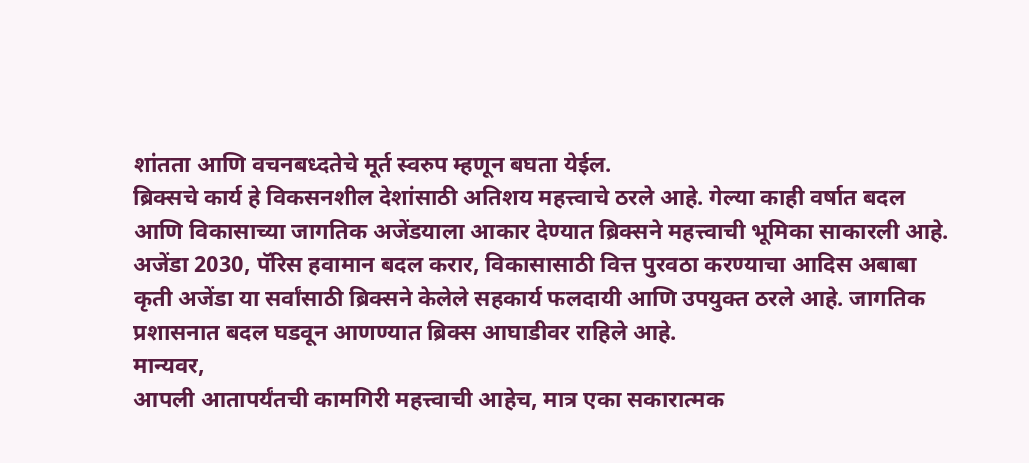शांतता आणि वचनबध्दतेचे मूर्त स्वरुप म्हणून बघता येईल.
ब्रिक्सचे कार्य हे विकसनशील देशांसाठी अतिशय महत्त्वाचे ठरले आहे. गेल्या काही वर्षात बदल आणि विकासाच्या जागतिक अजेंडयाला आकार देण्यात ब्रिक्सने महत्त्वाची भूमिका साकारली आहे. अजेंडा 2030, पॅरिस हवामान बदल करार, विकासासाठी वित्त पुरवठा करण्याचा आदिस अबाबा कृती अजेंडा या सर्वांसाठी ब्रिक्सने केलेले सहकार्य फलदायी आणि उपयुक्त ठरले आहे. जागतिक प्रशासनात बदल घडवून आणण्यात ब्रिक्स आघाडीवर राहिले आहे.
मान्यवर,
आपली आतापर्यंतची कामगिरी महत्त्वाची आहेच, मात्र एका सकारात्मक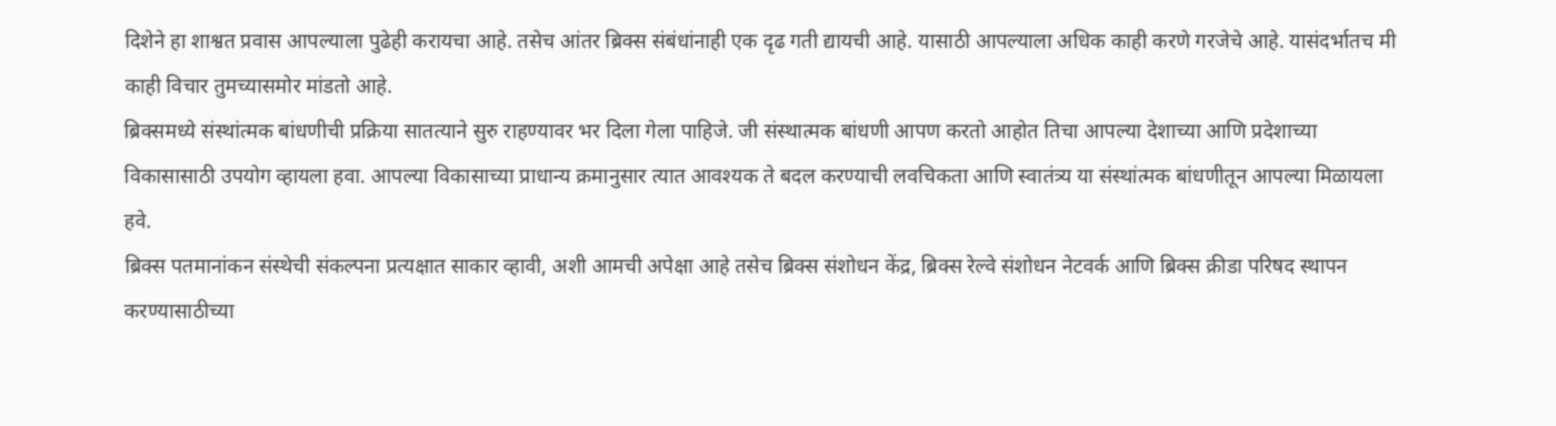दिशेने हा शाश्वत प्रवास आपल्याला पुढेही करायचा आहे. तसेच आंतर ब्रिक्स संबंधांनाही एक दृढ गती द्यायची आहे. यासाठी आपल्याला अधिक काही करणे गरजेचे आहे. यासंदर्भातच मी काही विचार तुमच्यासमोर मांडतो आहे.
ब्रिक्समध्ये संस्थांत्मक बांधणीची प्रक्रिया सातत्याने सुरु राहण्यावर भर दिला गेला पाहिजे. जी संस्थात्मक बांधणी आपण करतो आहोत तिचा आपल्या देशाच्या आणि प्रदेशाच्या विकासासाठी उपयोग व्हायला हवा. आपल्या विकासाच्या प्राधान्य क्रमानुसार त्यात आवश्यक ते बदल करण्याची लवचिकता आणि स्वातंत्र्य या संस्थांत्मक बांधणीतून आपल्या मिळायला हवे.
ब्रिक्स पतमानांकन संस्थेची संकल्पना प्रत्यक्षात साकार व्हावी, अशी आमची अपेक्षा आहे तसेच ब्रिक्स संशोधन केंद्र, ब्रिक्स रेल्वे संशोधन नेटवर्क आणि ब्रिक्स क्रीडा परिषद स्थापन करण्यासाठीच्या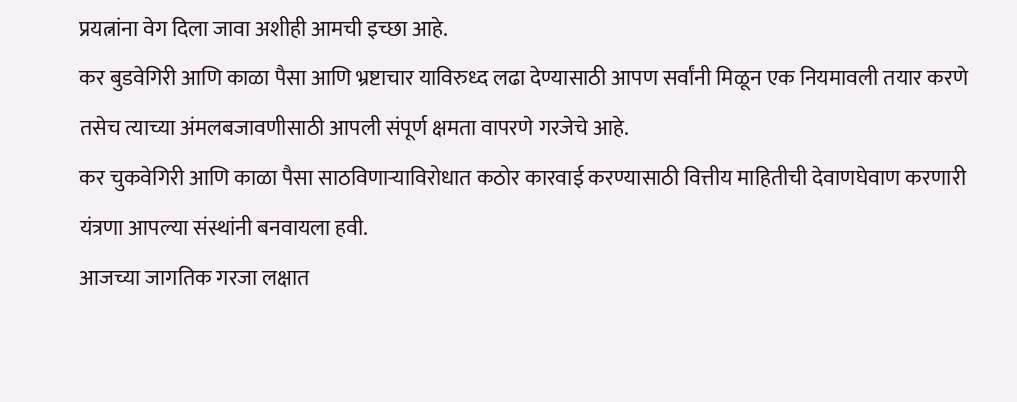प्रयत्नांना वेग दिला जावा अशीही आमची इच्छा आहे.
कर बुडवेगिरी आणि काळा पैसा आणि भ्रष्टाचार याविरुध्द लढा देण्यासाठी आपण सर्वांनी मिळून एक नियमावली तयार करणे तसेच त्याच्या अंमलबजावणीसाठी आपली संपूर्ण क्षमता वापरणे गरजेचे आहे.
कर चुकवेगिरी आणि काळा पैसा साठविणाऱ्याविरोधात कठोर कारवाई करण्यासाठी वित्तीय माहितीची देवाणघेवाण करणारी यंत्रणा आपल्या संस्थांनी बनवायला हवी.
आजच्या जागतिक गरजा लक्षात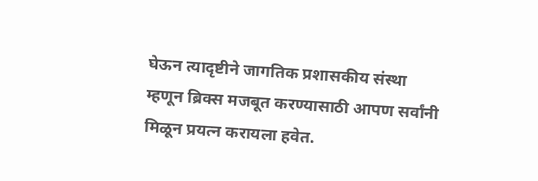घेऊन त्यादृष्टीने जागतिक प्रशासकीय संस्था म्हणून ब्रिक्स मजबूत करण्यासाठी आपण सर्वांनी मिळून प्रयत्न करायला हवेत.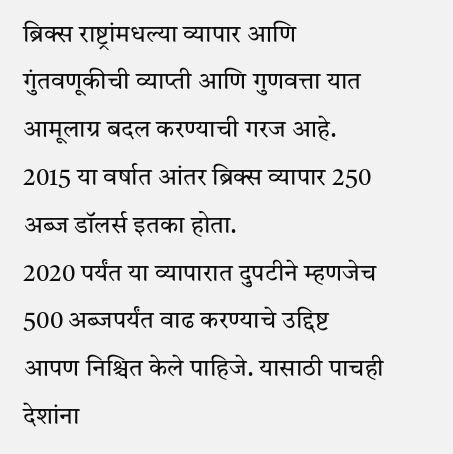ब्रिक्स राष्ट्रांमधल्या व्यापार आणि गुंतवणूकीची व्याप्ती आणि गुणवत्ता यात आमूलाग्र बदल करण्याची गरज आहे. 2015 या वर्षात आंतर ब्रिक्स व्यापार 250 अब्ज डॉलर्स इतका होता.
2020 पर्यंत या व्यापारात दुपटीने म्हणजेच 500 अब्जपर्यंत वाढ करण्याचे उद्दिष्ट आपण निश्चित केले पाहिजे. यासाठी पाचही देशांना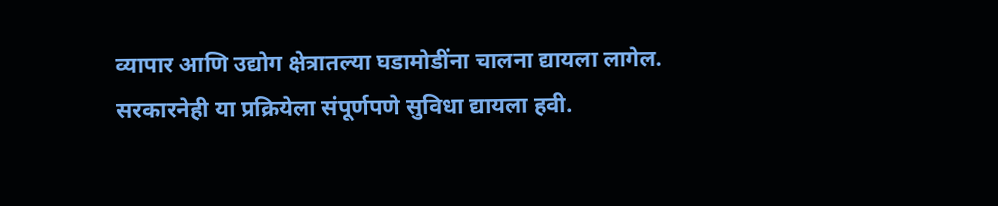व्यापार आणि उद्योग क्षेत्रातल्या घडामोडींना चालना द्यायला लागेल. सरकारनेही या प्रक्रियेला संपूर्णपणे सुविधा द्यायला हवी.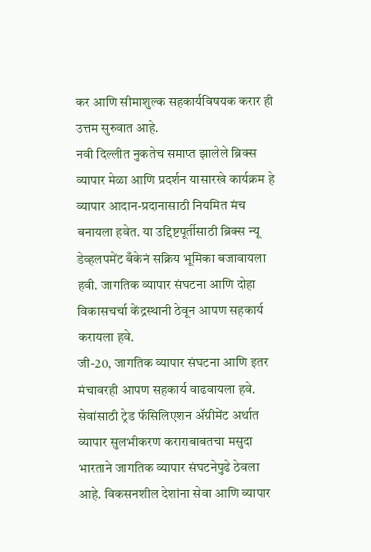कर आणि सीमाशुल्क सहकार्यविषयक करार ही उत्तम सुरुवात आहे.
नवी दिल्लीत नुकतेच समाप्त झालेले ब्रिक्स व्यापार मेळा आणि प्रदर्शन यासारखे कार्यक्रम हे व्यापार आदान-प्रदानासाठी नियमित मंच बनायला हवेत. या उद्दिष्टपूर्तीसाठी ब्रिक्स न्यू डेव्हलपमेंट बँकेनं सक्रिय भूमिका बजावायला हवी. जागतिक व्यापार संघटना आणि दोहा विकासचर्चा केंद्रस्थानी ठेवून आपण सहकार्य करायला हवे.
जी-20, जागतिक व्यापार संघटना आणि इतर मंचावरही आपण सहकार्य वाढवायला हवे.
सेवांसाठी ट्रेड फॅसिलिएशन ॲग्रीमेंट अर्थात व्यापार सुलभीकरण कराराबाबतचा मसुदा भारताने जागतिक व्यापार संघटनेपुढे ठेवला आहे. विकसनशील देशांना सेवा आणि व्यापार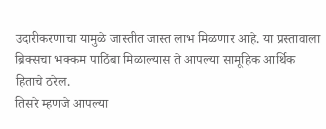उदारीकरणाचा यामुळे जास्तीत जास्त लाभ मिळणार आहे. या प्रस्तावाला ब्रिक्सचा भक्कम पाठिंबा मिळाल्यास ते आपल्या सामूहिक आर्थिक हिताचे ठरेल.
तिसरे म्हणजे आपल्या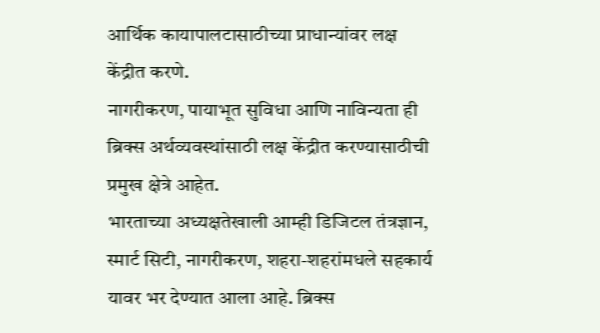आर्थिक कायापालटासाठीच्या प्राधान्यांवर लक्ष केंद्रीत करणे.
नागरीकरण, पायाभूत सुविधा आणि नाविन्यता ही ब्रिक्स अर्थव्यवस्थांसाठी लक्ष केंद्रीत करण्यासाठीची प्रमुख क्षेत्रे आहेत.
भारताच्या अध्यक्षतेखाली आम्ही डिजिटल तंत्रज्ञान, स्मार्ट सिटी, नागरीकरण, शहरा-शहरांमधले सहकार्य यावर भर देण्यात आला आहे. ब्रिक्स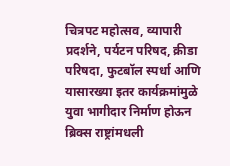चित्रपट महोत्सव, व्यापारी प्रदर्शने, पर्यटन परिषद, क्रीडा परिषदा, फुटबॉल स्पर्धा आणि यासारख्या इतर कार्यक्रमांमुळे युवा भागीदार निर्माण होऊन ब्रिक्स राष्ट्रांमधली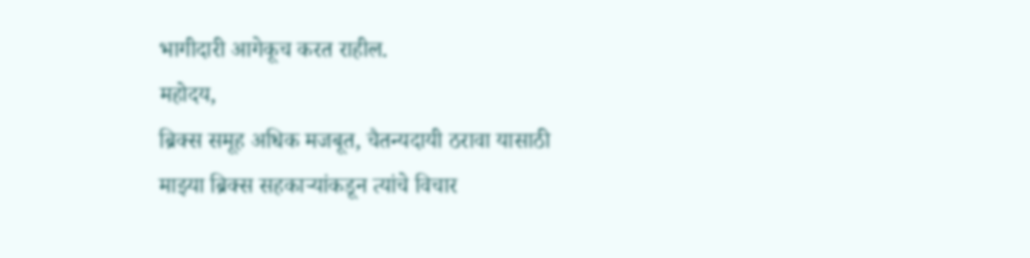भागीदारी आगेकूच करत राहील.
महोदय,
ब्रिक्स समूह अधिक मजबूत, चैतन्यदायी ठरावा यासाठी माझ्या ब्रिक्स सहकाऱ्यांकडून त्यांचे विचार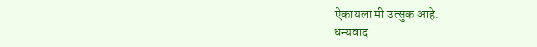ऐकायला मी उत्सुक आहे.
धन्यवाद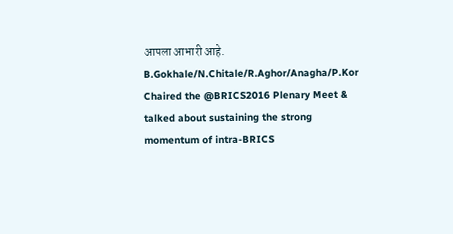आपला आभारी आहे.
B.Gokhale/N.Chitale/R.Aghor/Anagha/P.Kor
Chaired the @BRICS2016 Plenary Meet & talked about sustaining the strong momentum of intra-BRICS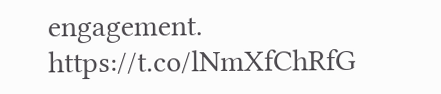engagement. https://t.co/lNmXfChRfG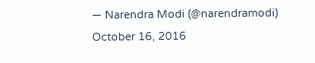— Narendra Modi (@narendramodi) October 16, 2016